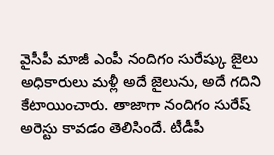వైసీపీ మాజీ ఎంపీ నందిగం సురేష్కు జైలు అధికారులు మళ్లీ అదే జైలును, అదే గదిని కేటాయించారు. తాజాగా నందిగం సురేష్ అరెస్టు కావడం తెలిసిందే. టీడీపీ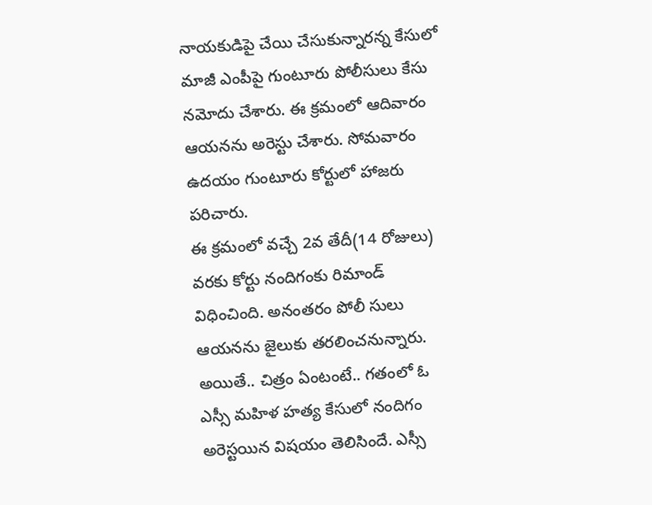నాయకుడిపై చేయి చేసుకున్నారన్న కేసులో మాజీ ఎంపీపై గుంటూరు పోలీసులు కేసు నమోదు చేశారు. ఈ క్రమంలో ఆదివారం ఆయనను అరెస్టు చేశారు. సోమవారం ఉదయం గుంటూరు కోర్టులో హాజరు పరిచారు.
ఈ క్రమంలో వచ్చే 2వ తేదీ(14 రోజులు) వరకు కోర్టు నందిగంకు రిమాండ్ విధించింది. అనంతరం పోలీ సులు ఆయనను జైలుకు తరలించనున్నారు. అయితే.. చిత్రం ఏంటంటే.. గతంలో ఓ ఎస్సీ మహిళ హత్య కేసులో నందిగం అరెస్టయిన విషయం తెలిసిందే. ఎస్సీ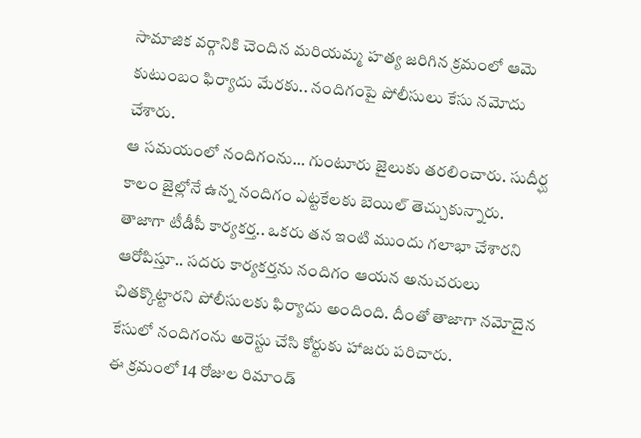సామాజిక వర్గానికి చెందిన మరియమ్మ హత్య జరిగిన క్రమంలో ఆమె కుటుంబం ఫిర్యాదు మేరకు.. నందిగంపై పోలీసులు కేసు నమోదు చేశారు.
ఆ సమయంలో నందిగంను… గుంటూరు జైలుకు తరలించారు. సుదీర్ఘ కాలం జైల్లోనే ఉన్న నందిగం ఎట్టకేలకు బెయిల్ తెచ్చుకున్నారు. తాజాగా టీడీపీ కార్యకర్త.. ఒకరు తన ఇంటి ముందు గలాభా చేశారని ఆరోపిస్తూ.. సదరు కార్యకర్తను నందిగం ఆయన అనుచరులు చితక్కొట్టారని పోలీసులకు ఫిర్యాదు అందింది. దీంతో తాజాగా నమోదైన కేసులో నందిగంను అరెస్టు చేసి కోర్టుకు హాజరు పరిచారు.
ఈ క్రమంలో 14 రోజుల రిమాండ్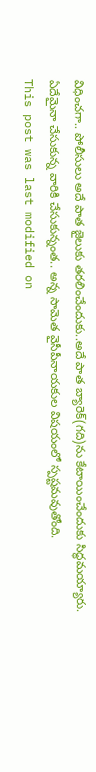విధించగా.. పోలీసులు అదే పాత జైలుకు తరలించేందుకు..అదే పాత బ్యారెక్(గది)ను కేటాయించేందుకు సిద్ధమయ్యారు. ఏదేమైనా చేసుకున్న వారికి చేసుకున్నంత.. అన్న సామెత వైసీపీనాయకుల విషయంలో స్పష్టమవుతోంది.
This post was last modified on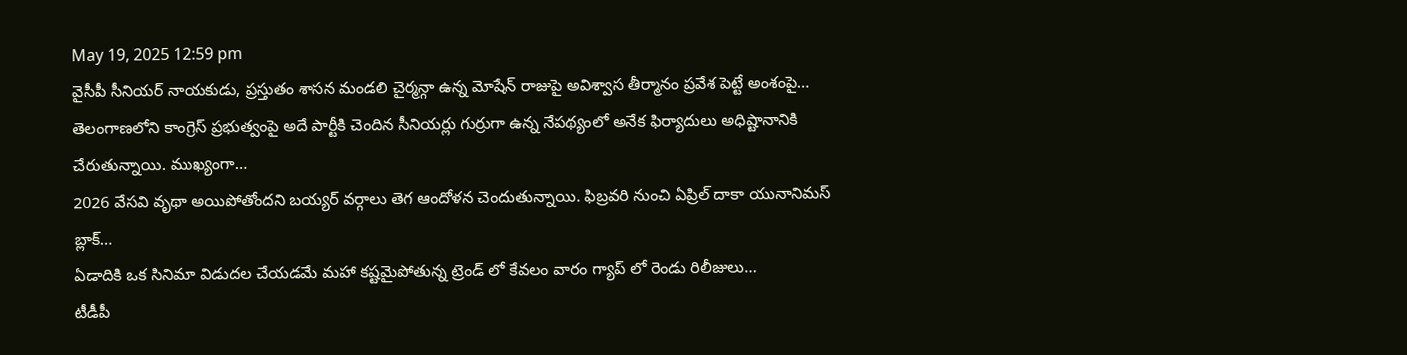May 19, 2025 12:59 pm
వైసీపీ సీనియర్ నాయకుడు, ప్రస్తుతం శాసన మండలి చైర్మన్గా ఉన్న మోషేన్ రాజుపై అవిశ్వాస తీర్మానం ప్రవేశ పెట్టే అంశంపై…
తెలంగాణలోని కాంగ్రెస్ ప్రభుత్వంపై అదే పార్టీకి చెందిన సీనియర్లు గుర్రుగా ఉన్న నేపథ్యంలో అనేక ఫిర్యాదులు అధిష్టానానికి చేరుతున్నాయి. ముఖ్యంగా…
2026 వేసవి వృథా అయిపోతోందని బయ్యర్ వర్గాలు తెగ ఆందోళన చెందుతున్నాయి. ఫిబ్రవరి నుంచి ఏప్రిల్ దాకా యునానిమస్ బ్లాక్…
ఏడాదికి ఒక సినిమా విడుదల చేయడమే మహా కష్టమైపోతున్న ట్రెండ్ లో కేవలం వారం గ్యాప్ లో రెండు రిలీజులు…
టీడీపీ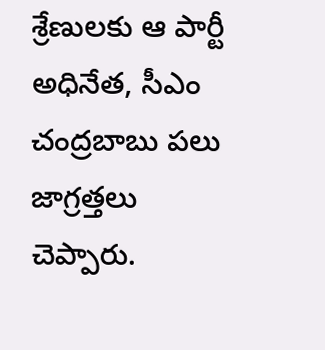శ్రేణులకు ఆ పార్టీ అధినేత, సీఎం చంద్రబాబు పలు జాగ్రత్తలు చెప్పారు.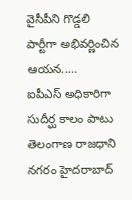వైసీపీని గొడ్డలి పార్టీగా అభివర్ణించిన ఆయన..…
ఐపీఎస్ అధికారిగా సుదీర్ఘ కాలం పాటు తెలంగాణ రాజధాని నగరం హైదరాబాద్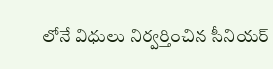లోనే విధులు నిర్వర్తించిన సీనియర్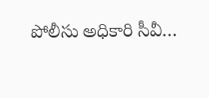పోలీసు అధికారి సీవీ…